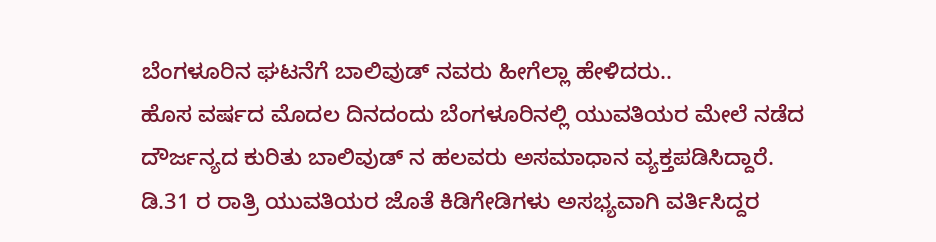ಬೆಂಗಳೂರಿನ ಘಟನೆಗೆ ಬಾಲಿವುಡ್ ನವರು ಹೀಗೆಲ್ಲಾ ಹೇಳಿದರು..
ಹೊಸ ವರ್ಷದ ಮೊದಲ ದಿನದಂದು ಬೆಂಗಳೂರಿನಲ್ಲಿ ಯುವತಿಯರ ಮೇಲೆ ನಡೆದ ದೌರ್ಜನ್ಯದ ಕುರಿತು ಬಾಲಿವುಡ್ ನ ಹಲವರು ಅಸಮಾಧಾನ ವ್ಯಕ್ತಪಡಿಸಿದ್ದಾರೆ.
ಡಿ.31 ರ ರಾತ್ರಿ ಯುವತಿಯರ ಜೊತೆ ಕಿಡಿಗೇಡಿಗಳು ಅಸಭ್ಯವಾಗಿ ವರ್ತಿಸಿದ್ದರ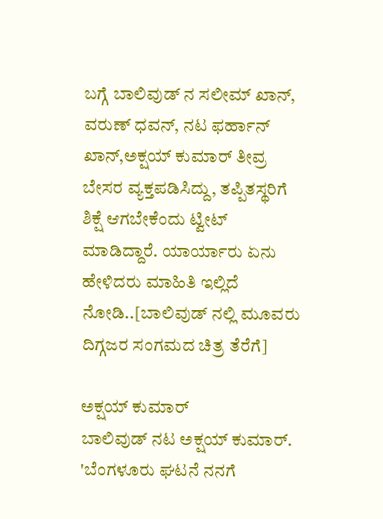ಬಗ್ಗೆ ಬಾಲಿವುಡ್ ನ ಸಲೀಮ್ ಖಾನ್, ವರುಣ್ ಧವನ್, ನಟ ಫರ್ಹಾನ್ ಖಾನ್,ಅಕ್ಷಯ್ ಕುಮಾರ್ ತೀವ್ರ ಬೇಸರ ವ್ಯಕ್ತಪಡಿಸಿದ್ದು, ತಪ್ಪಿತಸ್ಥರಿಗೆ ಶಿಕ್ಷೆ ಆಗಬೇಕೆಂದು ಟ್ವೀಟ್ ಮಾಡಿದ್ದಾರೆ. ಯಾರ್ಯಾರು ಏನು ಹೇಳಿದರು ಮಾಹಿತಿ ಇಲ್ಲಿದೆ ನೋಡಿ..[ಬಾಲಿವುಡ್ ನಲ್ಲಿ ಮೂವರು ದಿಗ್ಗಜರ ಸಂಗಮದ ಚಿತ್ರ ತೆರೆಗೆ]

ಅಕ್ಷಯ್ ಕುಮಾರ್
ಬಾಲಿವುಡ್ ನಟ ಅಕ್ಷಯ್ ಕುಮಾರ್. 'ಬೆಂಗಳೂರು ಘಟನೆ ನನಗೆ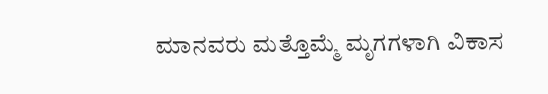ಮಾನವರು ಮತ್ತೊಮ್ಮೆ ಮೃಗಗಳಾಗಿ ವಿಕಾಸ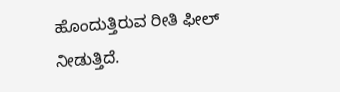ಹೊಂದುತ್ತಿರುವ ರೀತಿ ಫೀಲ್ ನೀಡುತ್ತಿದೆ.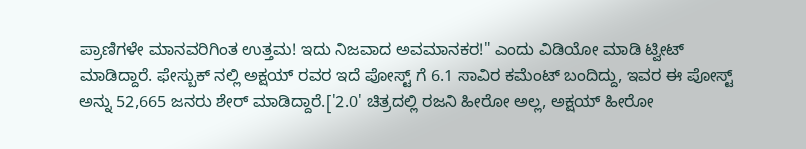ಪ್ರಾಣಿಗಳೇ ಮಾನವರಿಗಿಂತ ಉತ್ತಮ! ಇದು ನಿಜವಾದ ಅವಮಾನಕರ!" ಎಂದು ವಿಡಿಯೋ ಮಾಡಿ ಟ್ವೀಟ್ ಮಾಡಿದ್ದಾರೆ. ಫೇಸ್ಬುಕ್ ನಲ್ಲಿ ಅಕ್ಷಯ್ ರವರ ಇದೆ ಪೋಸ್ಟ್ ಗೆ 6.1 ಸಾವಿರ ಕಮೆಂಟ್ ಬಂದಿದ್ದು, ಇವರ ಈ ಪೋಸ್ಟ್ ಅನ್ನು 52,665 ಜನರು ಶೇರ್ ಮಾಡಿದ್ದಾರೆ.['2.0' ಚಿತ್ರದಲ್ಲಿ ರಜನಿ ಹೀರೋ ಅಲ್ಲ, ಅಕ್ಷಯ್ ಹೀರೋ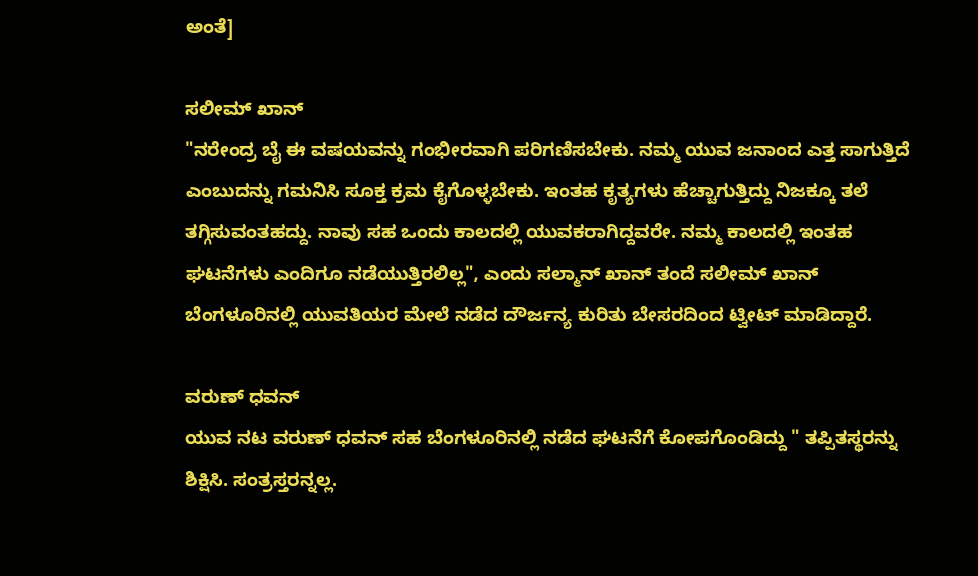ಅಂತೆ]

ಸಲೀಮ್ ಖಾನ್
"ನರೇಂದ್ರ ಬೈ ಈ ವಷಯವನ್ನು ಗಂಭೀರವಾಗಿ ಪರಿಗಣಿಸಬೇಕು. ನಮ್ಮ ಯುವ ಜನಾಂದ ಎತ್ತ ಸಾಗುತ್ತಿದೆ ಎಂಬುದನ್ನು ಗಮನಿಸಿ ಸೂಕ್ತ ಕ್ರಮ ಕೈಗೊಳ್ಳಬೇಕು. ಇಂತಹ ಕೃತ್ಯಗಳು ಹೆಚ್ಚಾಗುತ್ತಿದ್ದು ನಿಜಕ್ಕೂ ತಲೆ ತಗ್ಗಿಸುವಂತಹದ್ದು. ನಾವು ಸಹ ಒಂದು ಕಾಲದಲ್ಲಿ ಯುವಕರಾಗಿದ್ದವರೇ. ನಮ್ಮ ಕಾಲದಲ್ಲಿ ಇಂತಹ ಘಟನೆಗಳು ಎಂದಿಗೂ ನಡೆಯುತ್ತಿರಲಿಲ್ಲ", ಎಂದು ಸಲ್ಮಾನ್ ಖಾನ್ ತಂದೆ ಸಲೀಮ್ ಖಾನ್ ಬೆಂಗಳೂರಿನಲ್ಲಿ ಯುವತಿಯರ ಮೇಲೆ ನಡೆದ ದೌರ್ಜನ್ಯ ಕುರಿತು ಬೇಸರದಿಂದ ಟ್ವೀಟ್ ಮಾಡಿದ್ದಾರೆ.

ವರುಣ್ ಧವನ್
ಯುವ ನಟ ವರುಣ್ ಧವನ್ ಸಹ ಬೆಂಗಳೂರಿನಲ್ಲಿ ನಡೆದ ಘಟನೆಗೆ ಕೋಪಗೊಂಡಿದ್ದು " ತಪ್ಪಿತಸ್ಥರನ್ನು ಶಿಕ್ಷಿಸಿ. ಸಂತ್ರಸ್ತರನ್ನಲ್ಲ.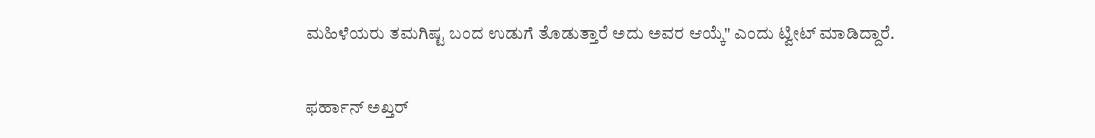ಮಹಿಳೆಯರು ತಮಗಿಷ್ಟ ಬಂದ ಉಡುಗೆ ತೊಡುತ್ತಾರೆ ಅದು ಅವರ ಆಯ್ಕೆ" ಎಂದು ಟ್ವೀಟ್ ಮಾಡಿದ್ದಾರೆ.

ಫರ್ಹಾನ್ ಅಖ್ತರ್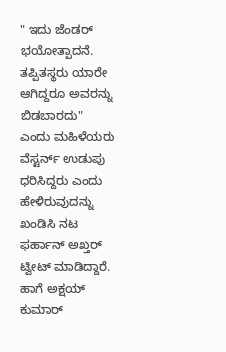" ಇದು ಜೆಂಡರ್ ಭಯೋತ್ಪಾದನೆ. ತಪ್ಪಿತಸ್ಥರು ಯಾರೇ ಆಗಿದ್ದರೂ ಅವರನ್ನು ಬಿಡಬಾರದು" ಎಂದು ಮಹಿಳೆಯರು ವೆಸ್ಟರ್ನ್ ಉಡುಪು ಧರಿಸಿದ್ದರು ಎಂದು ಹೇಳಿರುವುದನ್ನು ಖಂಡಿಸಿ ನಟ ಫರ್ಹಾನ್ ಅಖ್ತರ್ ಟ್ವೀಟ್ ಮಾಡಿದ್ದಾರೆ. ಹಾಗೆ ಅಕ್ಷಯ್ ಕುಮಾರ್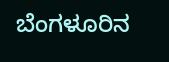ಬೆಂಗಳೂರಿನ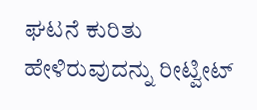ಘಟನೆ ಕುರಿತು ಹೇಳಿರುವುದನ್ನು ರೀಟ್ವೀಟ್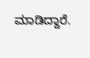ಮಾಡಿದ್ದಾರೆ.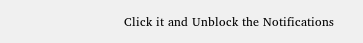Click it and Unblock the Notifications